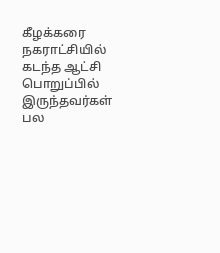கீழக்கரை நகராட்சியில் கடந்த ஆட்சி பொறுப்பில் இருந்தவர்கள் பல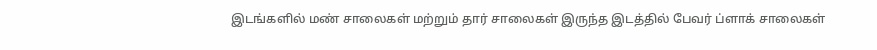இடங்களில் மண் சாலைகள் மற்றும் தார் சாலைகள் இருந்த இடத்தில் பேவர் ப்ளாக் சாலைகள்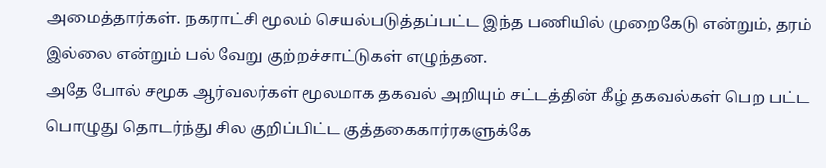அமைத்தார்கள். நகராட்சி மூலம் செயல்படுத்தப்பட்ட இந்த பணியில் முறைகேடு என்றும், தரம் இல்லை என்றும் பல் வேறு குற்றச்சாட்டுகள் எழுந்தன.
அதே போல் சமூக ஆர்வலர்கள் மூலமாக தகவல் அறியும் சட்டத்தின் கீழ் தகவல்கள் பெற பட்ட பொழுது தொடர்ந்து சில குறிப்பிட்ட குத்தகைகார்ரகளுக்கே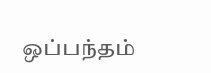ஒப்பந்தம்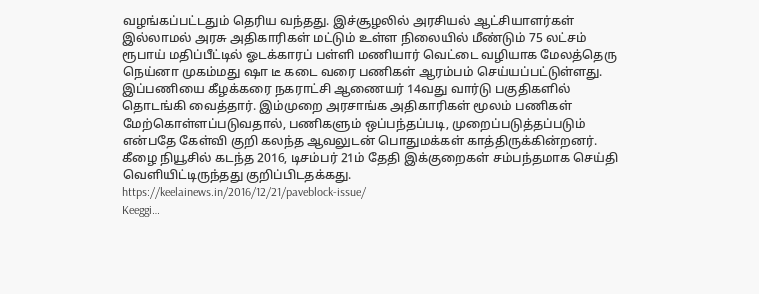வழங்கப்பட்டதும் தெரிய வந்தது. இச்சூழலில் அரசியல் ஆட்சியாளர்கள் இல்லாமல் அரசு அதிகாரிகள் மட்டும் உள்ள நிலையில் மீண்டும் 75 லட்சம் ரூபாய் மதிப்பீட்டில் ஓடக்காரப் பள்ளி மணியார் வெட்டை வழியாக மேலத்தெரு நெய்னா முகம்மது ஷா டீ கடை வரை பணிகள் ஆரம்பம் செய்யப்பட்டுள்ளது.
இப்பணியை கீழக்கரை நகராட்சி ஆணையர் 14வது வார்டு பகுதிகளில் தொடங்கி வைத்தார். இம்முறை அரசாங்க அதிகாரிகள் மூலம் பணிகள் மேற்கொள்ளப்படுவதால், பணிகளும் ஒப்பந்தப்படி, முறைப்படுத்தப்படும் என்பதே கேள்வி குறி கலந்த ஆவலுடன் பொதுமக்கள் காத்திருக்கின்றனர்.
கீழை நியூசில் கடந்த 2016, டிசம்பர் 21ம் தேதி இக்குறைகள் சம்பந்தமாக செய்தி வெளியிட்டிருந்தது குறிப்பிடதக்கது.
https://keelainews.in/2016/12/21/paveblock-issue/
Keeggi…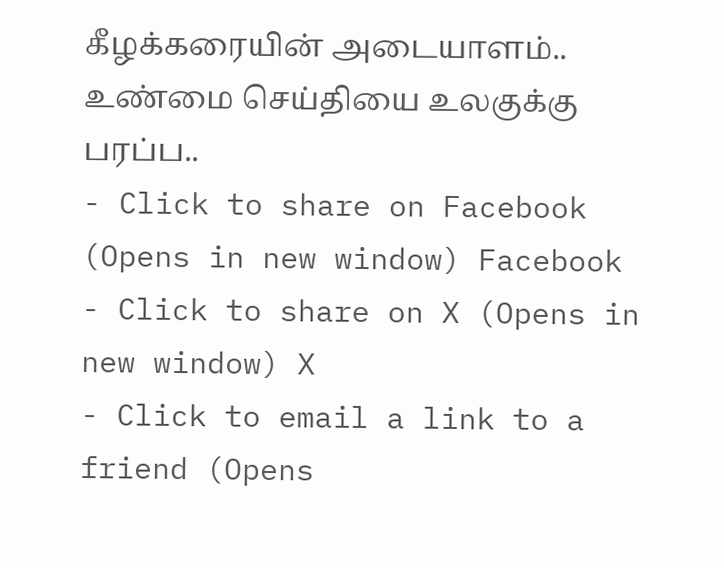கீழக்கரையின் அடையாளம்..
உண்மை செய்தியை உலகுக்கு பரப்ப..
- Click to share on Facebook (Opens in new window) Facebook
- Click to share on X (Opens in new window) X
- Click to email a link to a friend (Opens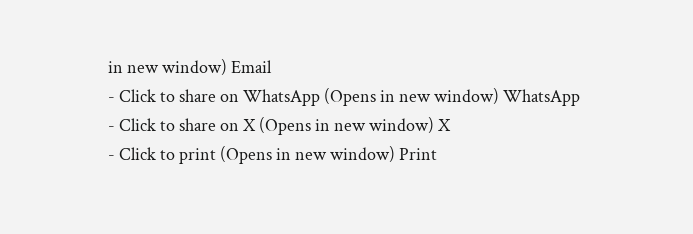in new window) Email
- Click to share on WhatsApp (Opens in new window) WhatsApp
- Click to share on X (Opens in new window) X
- Click to print (Opens in new window) Print